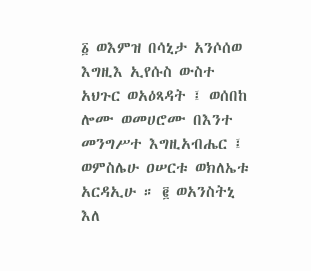፩ ወእምዝ በሳኒታ አንሶሰወ እግዚእ ኢየሱስ ውስተ አህጉር ወአዕጻዳት ፤ ወሰበከ ሎሙ ወመሀሮሙ በእንተ መንግሥተ እግዚአብሔር ፤ ወምስሌሁ ዐሠርቱ ወክለኤቱ አርዳኢሁ ። ፪ ወአንስትኒ እለ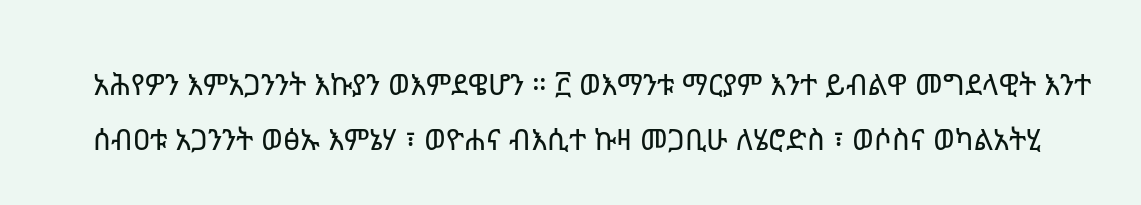አሕየዎን እምአጋንንት እኩያን ወእምደዌሆን ። ፫ ወእማንቱ ማርያም እንተ ይብልዋ መግደላዊት እንተ ሰብዐቱ አጋንንት ወፅኡ እምኔሃ ፣ ወዮሐና ብእሲተ ኩዛ መጋቢሁ ለሄሮድስ ፣ ወሶስና ወካልአትሂ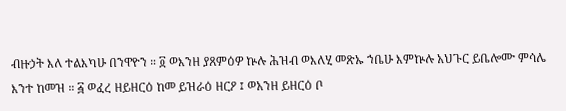ብዙኃት እለ ተልእካሁ በንዋዮን ። ፬ ወእንዘ ያጸምዕዎ ኵሉ ሕዝብ ወእለሂ መጽኡ ኀቤሁ እምኵሉ አህጉር ይቤሎሙ ምሳሌ እንተ ከመዝ ። ፭ ወፈረ ዘይዘርዕ ከመ ይዝራዕ ዘርዖ ፤ ወአንዘ ይዘርዕ ቦ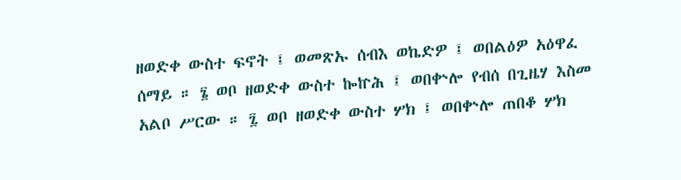ዘወድቀ ውስተ ፍኖት ፤ ወመጽኡ ሰብእ ወኬድዎ ፤ ወበልዕዎ አዕዋፈ ሰማይ ። ፮ ወቦ ዘወድቀ ውስተ ኰኵሕ ፤ ወበቍሎ የብሰ በጊዜሃ እስመ አልቦ ሥርው ። ፯ ወቦ ዘወድቀ ውስተ ሦክ ፤ ወበቍሎ ጠበቆ ሦክ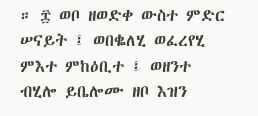። ፰ ወቦ ዘወድቀ ውስተ ምድር ሠናይት ፤ ወበቈለሂ ወፈረየሂ ምእተ ምከዕቢተ ፤ ወዘንተ ብሂሎ ይቤሎሙ ዘቦ እዝን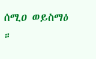ሰሚዐ ወይስማዕ ።